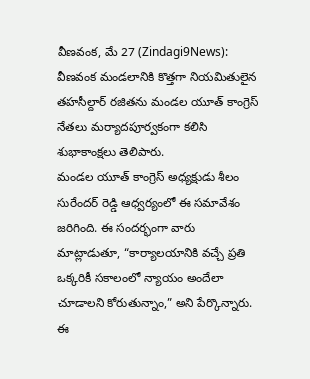వీణవంక, మే 27 (Zindagi9News):
వీణవంక మండలానికి కొత్తగా నియమితులైన తహసీల్దార్ రజితను మండల యూత్ కాంగ్రెస్ నేతలు మర్యాదపూర్వకంగా కలిసి శుభాకాంక్షలు తెలిపారు.
మండల యూత్ కాంగ్రెస్ అధ్యక్షుడు శీలం సురేందర్ రెడ్డి ఆధ్వర్యంలో ఈ సమావేశం జరిగింది. ఈ సందర్భంగా వారు మాట్లాడుతూ, “కార్యాలయానికి వచ్చే ప్రతి ఒక్కరికీ సకాలంలో న్యాయం అందేలా చూడాలని కోరుతున్నాం,” అని పేర్కొన్నారు.
ఈ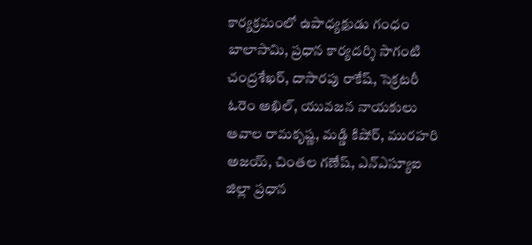కార్యక్రమంలో ఉపాధ్యక్షుడు గంధం బాలాసామి, ప్రధాన కార్యదర్శి సాగంటి చంద్రశేఖర్, దాసారపు రాకేష్, సెక్రటరీ ఓరెం అఖిల్, యువజన నాయకులు ఆవాల రామకృష్ణ, మడ్డి కిషోర్, మురహరి అజయ్, చింతల గణేష్, ఎన్ఎస్యూఐ జిల్లా ప్రధాన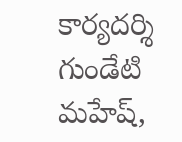కార్యదర్శి గుండేటి మహేష్,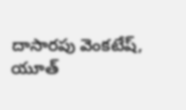దాసారపు వెంకటేష్, యూత్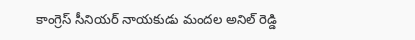కాంగ్రెస్ సీనియర్ నాయకుడు మందల అనిల్ రెడ్డి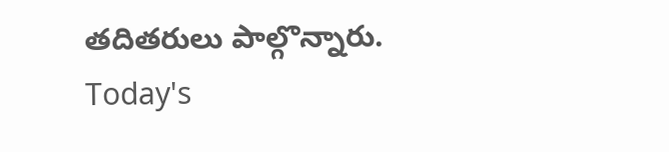తదితరులు పాల్గొన్నారు.
Today's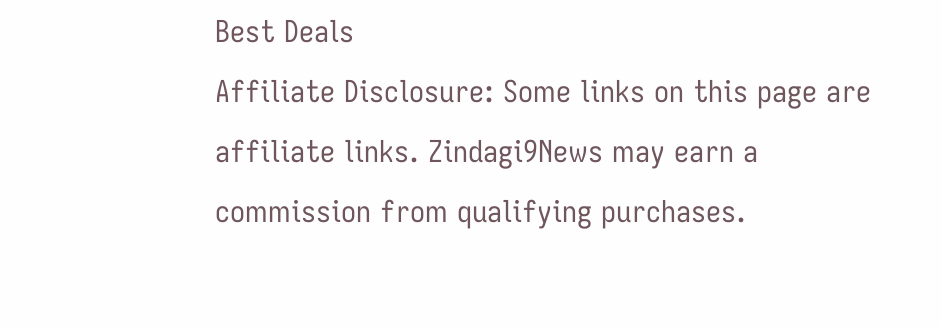Best Deals
Affiliate Disclosure: Some links on this page are affiliate links. Zindagi9News may earn a commission from qualifying purchases.